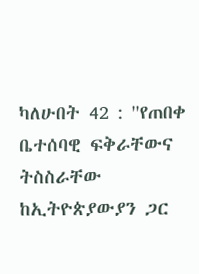ካለሁበት 42 : ''የጠበቀ ቤተሰባዊ ፍቅራቸውና ትስስራቸው ከኢትዮጵያውያን ጋር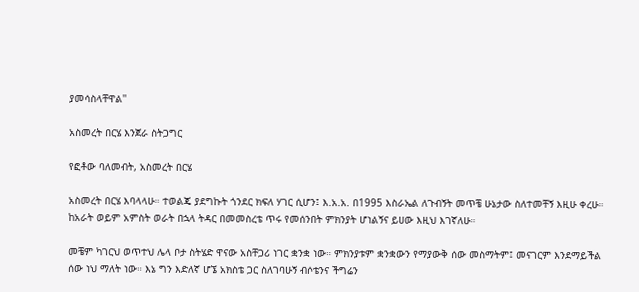ያመሳስላቸዋል''

አስመረት በርሄ እንጀራ ስትጋግር

የፎቶው ባለመብት, አስመረት በርሄ

አስመረት በርሄ እባላላሁ። ተወልጄ ያደግኩት ጎንደር ክፍለ ሃገር ሲሆን፤ እ.አ.አ. በ1995 እስራኤል ለጉብኝት መጥቼ ሁኔታው ስለተመቸኝ እዚሁ ቀረሁ። ከአራት ወይም አምስት ወራት በኋላ ትዳር በመመስረቴ ጥሩ የመሰንበት ምክንያት ሆነልኝና ይሀው እዚህ እገኛለሁ።

መቼም ካገርህ ወጥተህ ሌላ ቦታ ስትሄድ ዋናው አስቸጋሪ ነገር ቋንቋ ነው። ምክንያቱም ቋንቋውን የማያውቅ ሰው መስማትም፤ መናገርም እንደማይችል ሰው ነህ ማለት ነው። እኔ ግን እድለኛ ሆኜ አክስቴ ጋር ስለገባሁኝ ብሶቴንና ችግሬን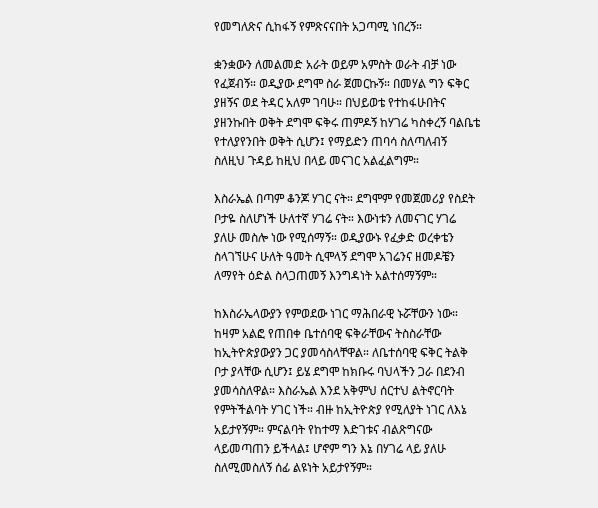የመግለጽና ሲከፋኝ የምጽናናበት አጋጣሚ ነበረኝ።

ቋንቋውን ለመልመድ አራት ወይም አምስት ወራት ብቻ ነው የፈጀብኝ። ወዲያው ደግሞ ስራ ጀመርኩኝ። በመሃል ግን ፍቅር ያዘኝና ወደ ትዳር አለም ገባሁ። በህይወቴ የተከፋሁበትና ያዘንኩበት ወቅት ደግሞ ፍቅሩ ጠምዶኝ ከሃገሬ ካስቀረኝ ባልቤቴ የተለያየንበት ወቅት ሲሆን፤ የማይድን ጠባሳ ስለጣለብኝ ስለዚህ ጉዳይ ከዚህ በላይ መናገር አልፈልግም።

እስራኤል በጣም ቆንጆ ሃገር ናት። ደግሞም የመጀመሪያ የስደት ቦታዬ ስለሆነች ሁለተኛ ሃገሬ ናት። እውነቱን ለመናገር ሃገሬ ያለሁ መስሎ ነው የሚሰማኝ። ወዲያውኑ የፈቃድ ወረቀቴን ስላገኘሁና ሁለት ዓመት ሲሞላኝ ደግሞ አገሬንና ዘመዶቼን ለማየት ዕድል ስላጋጠመኝ እንግዳነት አልተሰማኝም።

ከእስራኤላውያን የምወደው ነገር ማሕበራዊ ኑሯቸውን ነው። ከዛም አልፎ የጠበቀ ቤተሰባዊ ፍቅራቸውና ትስስራቸው ከኢትዮጵያውያን ጋር ያመሳስላቸዋል። ለቤተሰባዊ ፍቅር ትልቅ ቦታ ያላቸው ሲሆን፤ ይሄ ደግሞ ከክቡሩ ባህላችን ጋራ በደንብ ያመሳስለዋል። እስራኤል እንደ አቅምህ ሰርተህ ልትኖርባት የምትችልባት ሃገር ነች። ብዙ ከኢትዮጵያ የሚለያት ነገር ለእኔ አይታየኝም። ምናልባት የከተማ እድገቱና ብልጽግናው ላይመጣጠን ይችላል፤ ሆኖም ግን እኔ በሃገሬ ላይ ያለሁ ስለሚመስለኝ ሰፊ ልዩነት አይታየኝም።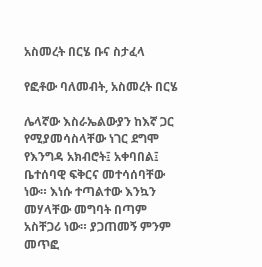አስመረት በርሄ ቡና ስታፈላ

የፎቶው ባለመብት, አስመረት በርሄ

ሌላኛው እስራኤልውያን ከእኛ ጋር የሚያመሳስላቸው ነገር ደግሞ የእንግዳ አክብሮት፤ አቀባበል፤ ቤተሰባዊ ፍቅርና መተሳሰባቸው ነው። እነሱ ተጣልተው እንኳን መሃላቸው መግባት በጣም አስቸጋሪ ነው። ያጋጠመኝ ምንም መጥፎ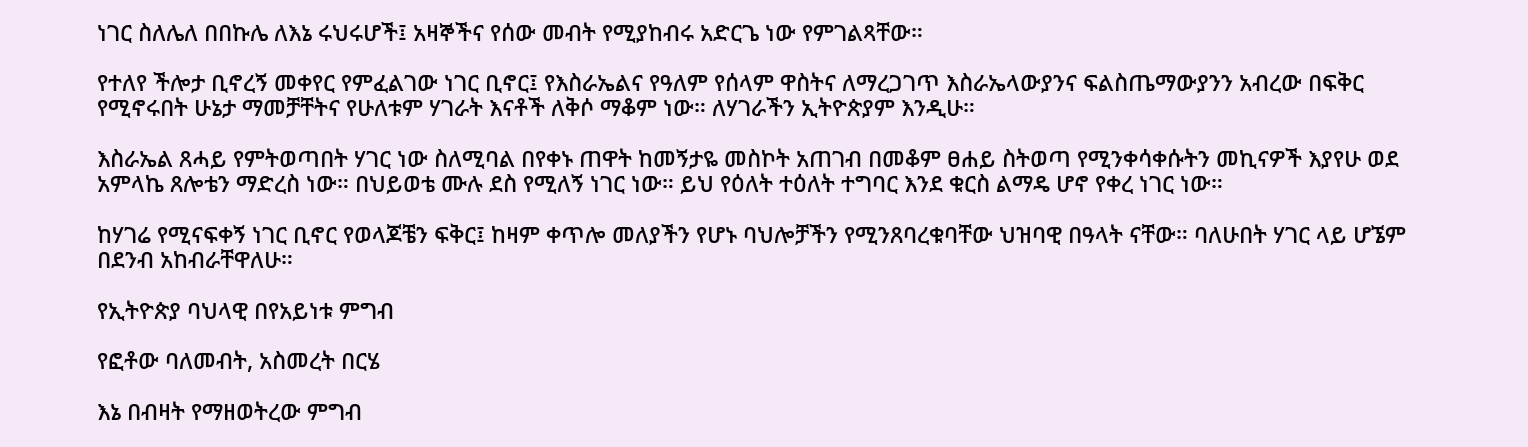ነገር ስለሌለ በበኩሌ ለእኔ ሩህሩሆች፤ አዛኞችና የሰው መብት የሚያከብሩ አድርጌ ነው የምገልጻቸው።

የተለየ ችሎታ ቢኖረኝ መቀየር የምፈልገው ነገር ቢኖር፤ የእስራኤልና የዓለም የሰላም ዋስትና ለማረጋገጥ እስራኤላውያንና ፍልስጤማውያንን አብረው በፍቅር የሚኖሩበት ሁኔታ ማመቻቸትና የሁለቱም ሃገራት እናቶች ለቅሶ ማቆም ነው። ለሃገራችን ኢትዮጵያም እንዲሁ።

እስራኤል ጸሓይ የምትወጣበት ሃገር ነው ስለሚባል በየቀኑ ጠዋት ከመኝታዬ መስኮት አጠገብ በመቆም ፀሐይ ስትወጣ የሚንቀሳቀሱትን መኪናዎች እያየሁ ወደ አምላኬ ጸሎቴን ማድረስ ነው። በህይወቴ ሙሉ ደስ የሚለኝ ነገር ነው። ይህ የዕለት ተዕለት ተግባር እንደ ቁርስ ልማዴ ሆኖ የቀረ ነገር ነው።

ከሃገሬ የሚናፍቀኝ ነገር ቢኖር የወላጆቼን ፍቅር፤ ከዛም ቀጥሎ መለያችን የሆኑ ባህሎቻችን የሚንጸባረቁባቸው ህዝባዊ በዓላት ናቸው። ባለሁበት ሃገር ላይ ሆኜም በደንብ አከብራቸዋለሁ።

የኢትዮጵያ ባህላዊ በየአይነቱ ምግብ

የፎቶው ባለመብት, አስመረት በርሄ

እኔ በብዛት የማዘወትረው ምግብ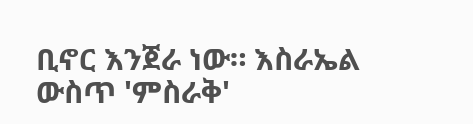ቢኖር እንጀራ ነው። እስራኤል ውስጥ 'ምስራቅ'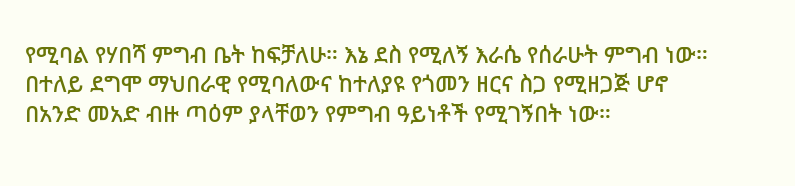የሚባል የሃበሻ ምግብ ቤት ከፍቻለሁ። እኔ ደስ የሚለኝ እራሴ የሰራሁት ምግብ ነው። በተለይ ደግሞ ማህበራዊ የሚባለውና ከተለያዩ የጎመን ዘርና ስጋ የሚዘጋጅ ሆኖ በአንድ መአድ ብዙ ጣዕም ያላቸወን የምግብ ዓይነቶች የሚገኝበት ነው።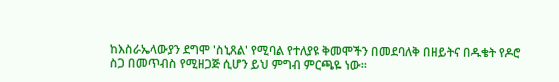ከእስራኤላውያን ደግሞ 'ስኒጸል' የሚባል የተለያዩ ቅመሞችን በመደባለቅ በዘይትና በዱቄት የዶሮ ስጋ በመጥብስ የሚዘጋጅ ሲሆን ይህ ምግብ ምርጫዬ ነው።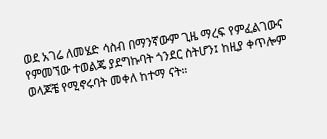ወደ አገሬ ለመሄድ ሳስብ በማንኛውም ጊዜ ማረፍ የምፈልገውና የምመኘው ተወልጄ ያደግኩባት ጎንደር ስትሆን፤ ከዚያ ቀጥሎም ወላጆቼ የሚኖሩባት መቀለ ከተማ ናት።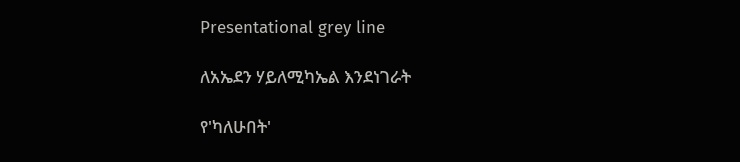Presentational grey line

ለአኤደን ሃይለሚካኤል እንደነገራት

የ'ካለሁበት'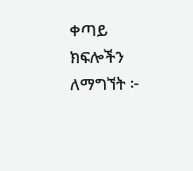ቀጣይ ክፍሎችን ለማግኘት ፦